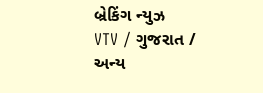બ્રેકિંગ ન્યુઝ
VTV / ગુજરાત / અન્ય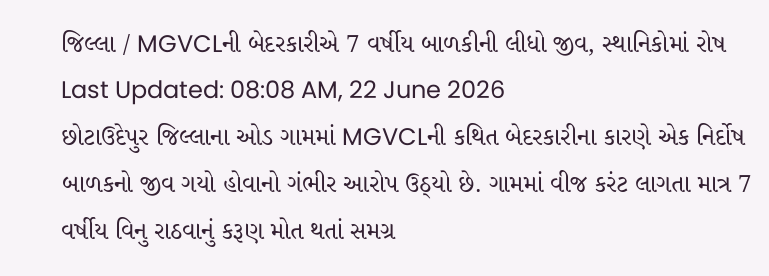જિલ્લા / MGVCLની બેદરકારીએ 7 વર્ષીય બાળકીની લીધો જીવ, સ્થાનિકોમાં રોષ
Last Updated: 08:08 AM, 22 June 2026
છોટાઉદેપુર જિલ્લાના ઓડ ગામમાં MGVCLની કથિત બેદરકારીના કારણે એક નિર્દોષ બાળકનો જીવ ગયો હોવાનો ગંભીર આરોપ ઉઠ્યો છે. ગામમાં વીજ કરંટ લાગતા માત્ર 7 વર્ષીય વિનુ રાઠવાનું કરૂણ મોત થતાં સમગ્ર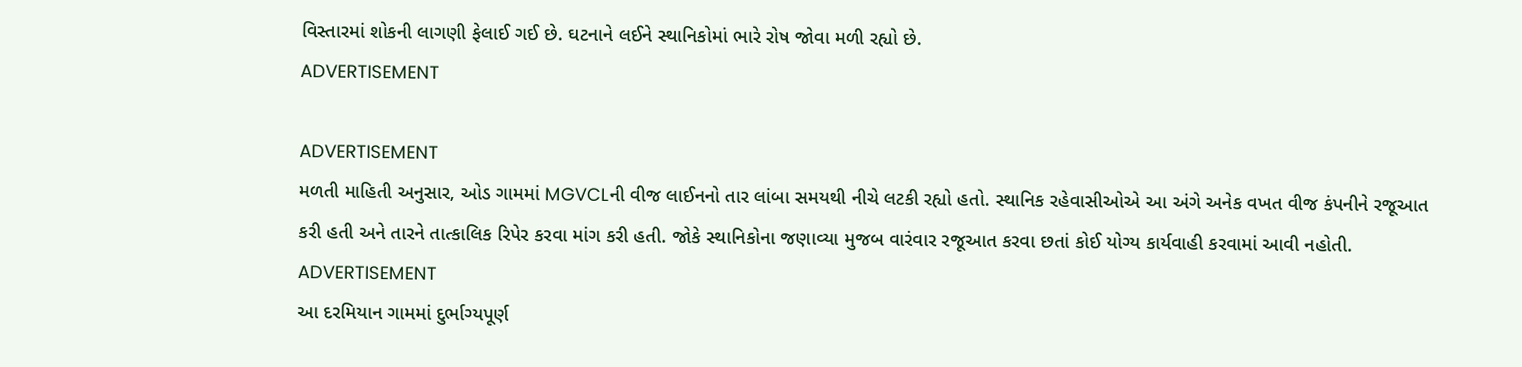વિસ્તારમાં શોકની લાગણી ફેલાઈ ગઈ છે. ઘટનાને લઈને સ્થાનિકોમાં ભારે રોષ જોવા મળી રહ્યો છે.
ADVERTISEMENT

ADVERTISEMENT
મળતી માહિતી અનુસાર, ઓડ ગામમાં MGVCLની વીજ લાઈનનો તાર લાંબા સમયથી નીચે લટકી રહ્યો હતો. સ્થાનિક રહેવાસીઓએ આ અંગે અનેક વખત વીજ કંપનીને રજૂઆત કરી હતી અને તારને તાત્કાલિક રિપેર કરવા માંગ કરી હતી. જોકે સ્થાનિકોના જણાવ્યા મુજબ વારંવાર રજૂઆત કરવા છતાં કોઈ યોગ્ય કાર્યવાહી કરવામાં આવી નહોતી.
ADVERTISEMENT
આ દરમિયાન ગામમાં દુર્ભાગ્યપૂર્ણ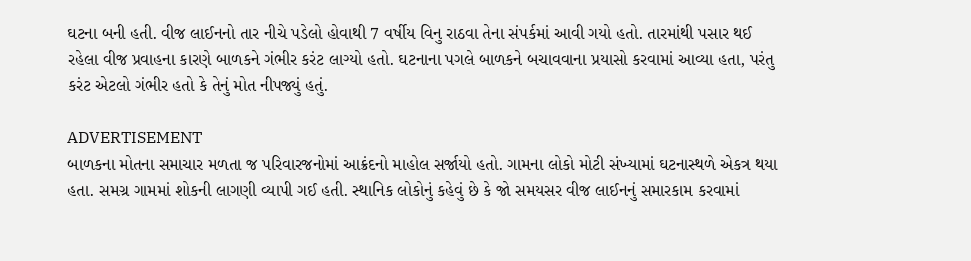ઘટના બની હતી. વીજ લાઈનનો તાર નીચે પડેલો હોવાથી 7 વર્ષીય વિનુ રાઠવા તેના સંપર્કમાં આવી ગયો હતો. તારમાંથી પસાર થઈ રહેલા વીજ પ્રવાહના કારણે બાળકને ગંભીર કરંટ લાગ્યો હતો. ઘટનાના પગલે બાળકને બચાવવાના પ્રયાસો કરવામાં આવ્યા હતા, પરંતુ કરંટ એટલો ગંભીર હતો કે તેનું મોત નીપજ્યું હતું.

ADVERTISEMENT
બાળકના મોતના સમાચાર મળતા જ પરિવારજનોમાં આક્રંદનો માહોલ સર્જાયો હતો. ગામના લોકો મોટી સંખ્યામાં ઘટનાસ્થળે એકત્ર થયા હતા. સમગ્ર ગામમાં શોકની લાગણી વ્યાપી ગઈ હતી. સ્થાનિક લોકોનું કહેવું છે કે જો સમયસર વીજ લાઈનનું સમારકામ કરવામાં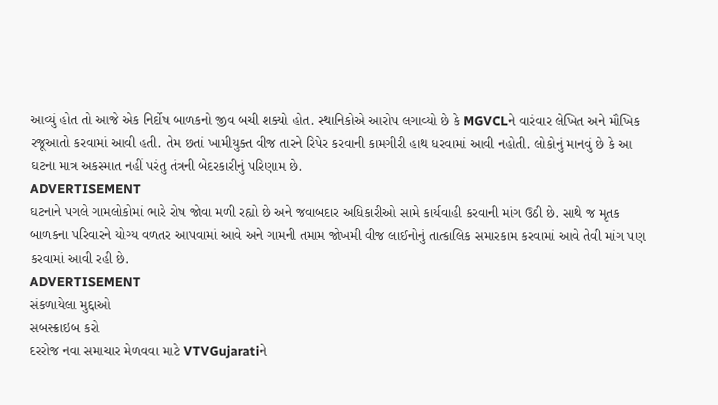આવ્યું હોત તો આજે એક નિર્દોષ બાળકનો જીવ બચી શક્યો હોત. સ્થાનિકોએ આરોપ લગાવ્યો છે કે MGVCLને વારંવાર લેખિત અને મૌખિક રજૂઆતો કરવામાં આવી હતી. તેમ છતાં ખામીયુક્ત વીજ તારને રિપેર કરવાની કામગીરી હાથ ધરવામાં આવી નહોતી. લોકોનું માનવું છે કે આ ઘટના માત્ર અકસ્માત નહીં પરંતુ તંત્રની બેદરકારીનું પરિણામ છે.
ADVERTISEMENT
ઘટનાને પગલે ગામલોકોમાં ભારે રોષ જોવા મળી રહ્યો છે અને જવાબદાર અધિકારીઓ સામે કાર્યવાહી કરવાની માંગ ઉઠી છે. સાથે જ મૃતક બાળકના પરિવારને યોગ્ય વળતર આપવામાં આવે અને ગામની તમામ જોખમી વીજ લાઈનોનું તાત્કાલિક સમારકામ કરવામાં આવે તેવી માંગ પણ કરવામાં આવી રહી છે.
ADVERTISEMENT
સંકળાયેલા મુદ્દાઓ
સબસ્ક્રાઇબ કરો
દરરોજ નવા સમાચાર મેળવવા માટે VTVGujaratiને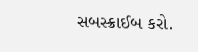સબસ્ક્રાઈબ કરો.